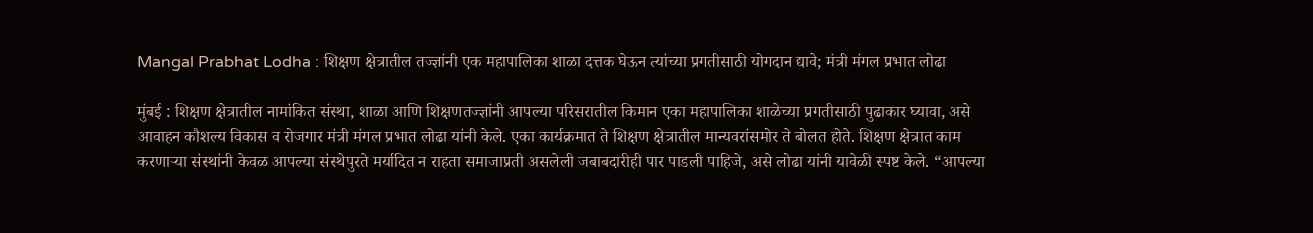Mangal Prabhat Lodha : शिक्षण क्षेत्रातील तज्ज्ञांनी एक महापालिका शाळा दत्तक घेऊन त्यांच्या प्रगतीसाठी योगदान द्यावे; मंत्री मंगल प्रभात लोढा

मुंबई : शिक्षण क्षेत्रातील नामांकित संस्था, शाळा आणि शिक्षणतज्ज्ञांनी आपल्या परिसरातील किमान एका महापालिका शाळेच्या प्रगतीसाठी पुढाकार घ्यावा, असे आवाहन कौशल्य विकास व रोजगार मंत्री मंगल प्रभात लोढा यांनी केले. एका कार्यक्रमात ते शिक्षण क्षेत्रातील मान्यवरांसमोर ते बोलत होते. शिक्षण क्षेत्रात काम करणाऱ्या संस्थांनी केवळ आपल्या संस्थेपुरते मर्यादित न राहता समाजाप्रती असलेली जबाबदारीही पार पाडली पाहिजे, असे लोढा यांनी यावेळी स्पष्ट केले. “आपल्या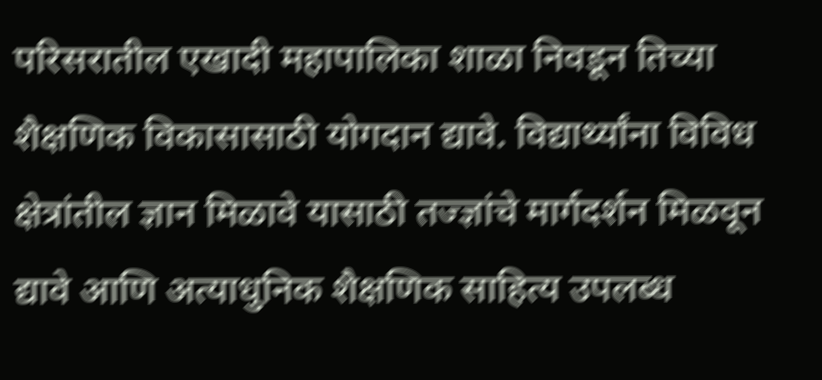परिसरातील एखादी महापालिका शाळा निवडून तिच्या शैक्षणिक विकासासाठी योगदान द्यावे. विद्यार्थ्यांना विविध क्षेत्रांतील ज्ञान मिळावे यासाठी तज्ज्ञांचे मार्गदर्शन मिळवून द्यावे आणि अत्याधुनिक शैक्षणिक साहित्य उपलब्ध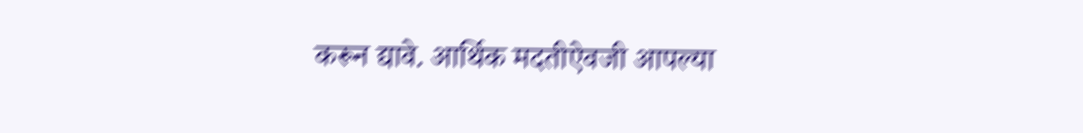करून द्यावे. आर्थिक मदतीऐवजी आपल्या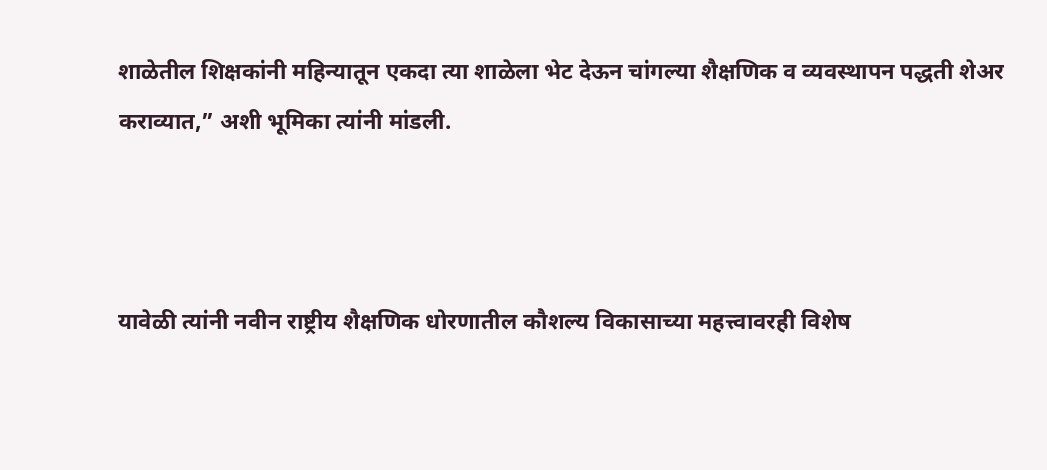शाळेतील शिक्षकांनी महिन्यातून एकदा त्या शाळेला भेट देऊन चांगल्या शैक्षणिक व व्यवस्थापन पद्धती शेअर कराव्यात,” अशी भूमिका त्यांनी मांडली.



यावेळी त्यांनी नवीन राष्ट्रीय शैक्षणिक धोरणातील कौशल्य विकासाच्या महत्त्वावरही विशेष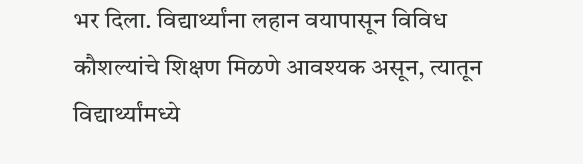भर दिला. विद्यार्थ्यांना लहान वयापासून विविध कौशल्यांचे शिक्षण मिळणे आवश्यक असून, त्यातून विद्यार्थ्यांमध्ये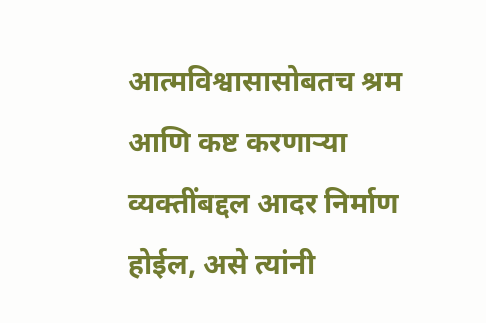आत्मविश्वासासोबतच श्रम आणि कष्ट करणाऱ्या व्यक्तींबद्दल आदर निर्माण होईल, असे त्यांनी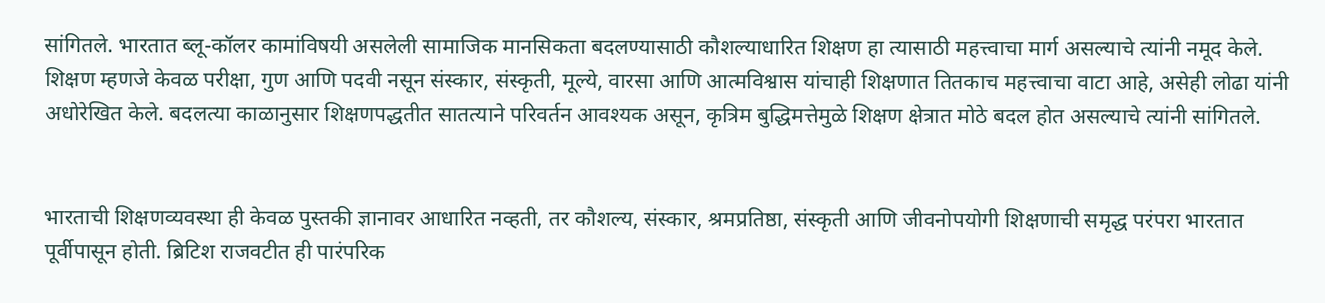सांगितले. भारतात ब्लू-कॉलर कामांविषयी असलेली सामाजिक मानसिकता बदलण्यासाठी कौशल्याधारित शिक्षण हा त्यासाठी महत्त्वाचा मार्ग असल्याचे त्यांनी नमूद केले. शिक्षण म्हणजे केवळ परीक्षा, गुण आणि पदवी नसून संस्कार, संस्कृती, मूल्ये, वारसा आणि आत्मविश्वास यांचाही शिक्षणात तितकाच महत्त्वाचा वाटा आहे, असेही लोढा यांनी अधोरेखित केले. बदलत्या काळानुसार शिक्षणपद्धतीत सातत्याने परिवर्तन आवश्यक असून, कृत्रिम बुद्धिमत्तेमुळे शिक्षण क्षेत्रात मोठे बदल होत असल्याचे त्यांनी सांगितले.


भारताची शिक्षणव्यवस्था ही केवळ पुस्तकी ज्ञानावर आधारित नव्हती, तर कौशल्य, संस्कार, श्रमप्रतिष्ठा, संस्कृती आणि जीवनोपयोगी शिक्षणाची समृद्ध परंपरा भारतात पूर्वीपासून होती. ब्रिटिश राजवटीत ही पारंपरिक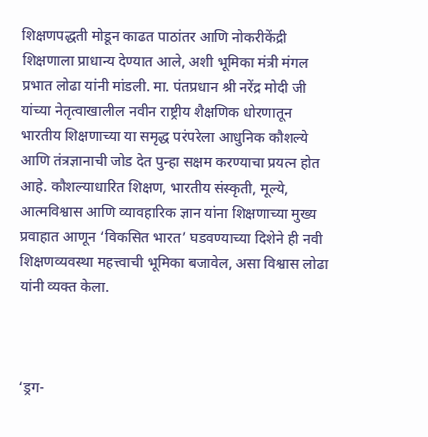शिक्षणपद्धती मोडून काढत पाठांतर आणि नोकरीकेंद्री शिक्षणाला प्राधान्य देण्यात आले, अशी भूमिका मंत्री मंगल प्रभात लोढा यांनी मांडली. मा. पंतप्रधान श्री नरेंद्र मोदी जी यांच्या नेतृत्वाखालील नवीन राष्ट्रीय शैक्षणिक धोरणातून भारतीय शिक्षणाच्या या समृद्ध परंपरेला आधुनिक कौशल्ये आणि तंत्रज्ञानाची जोड देत पुन्हा सक्षम करण्याचा प्रयत्न होत आहे. कौशल्याधारित शिक्षण, भारतीय संस्कृती, मूल्ये, आत्मविश्वास आणि व्यावहारिक ज्ञान यांना शिक्षणाच्या मुख्य प्रवाहात आणून ‘विकसित भारत’ घडवण्याच्या दिशेने ही नवी शिक्षणव्यवस्था महत्त्वाची भूमिका बजावेल, असा विश्वास लोढा यांनी व्यक्त केला.



‘ड्रग-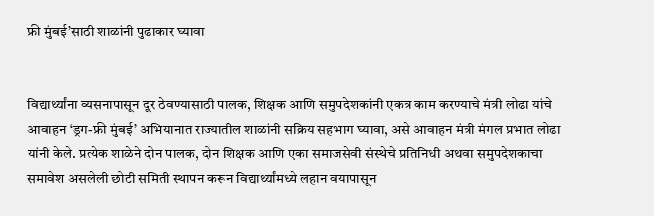फ्री मुंबई’साठी शाळांनी पुढाकार घ्यावा


विद्यार्थ्यांना व्यसनापासून दूर ठेवण्यासाठी पालक, शिक्षक आणि समुपदेशकांनी एकत्र काम करण्याचे मंत्री लोढा यांचे आवाहन ‘ड्रग-फ्री मुंबई’ अभियानात राज्यातील शाळांनी सक्रिय सहभाग घ्यावा, असे आवाहन मंत्री मंगल प्रभात लोढा यांनी केले. प्रत्येक शाळेने दोन पालक, दोन शिक्षक आणि एका समाजसेवी संस्थेचे प्रतिनिधी अथवा समुपदेशकाचा समावेश असलेली छोटी समिती स्थापन करून विद्यार्थ्यांमध्ये लहान वयापासून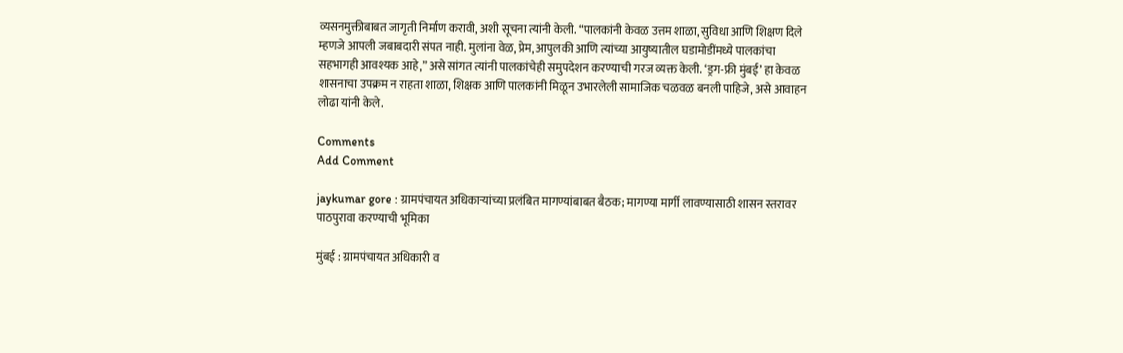व्यसनमुक्तीबाबत जागृती निर्माण करावी, अशी सूचना त्यांनी केली. “पालकांनी केवळ उत्तम शाळा, सुविधा आणि शिक्षण दिले म्हणजे आपली जबाबदारी संपत नाही. मुलांना वेळ, प्रेम, आपुलकी आणि त्यांच्या आयुष्यातील घडामोडींमध्ये पालकांचा सहभागही आवश्यक आहे,” असे सांगत त्यांनी पालकांचेही समुपदेशन करण्याची गरज व्यक्त केली. ‘ड्रग-फ्री मुंबई’ हा केवळ शासनाचा उपक्रम न राहता शाळा, शिक्षक आणि पालकांनी मिळून उभारलेली सामाजिक चळवळ बनली पाहिजे, असे आवाहन लोढा यांनी केले.

Comments
Add Comment

jaykumar gore : ग्रामपंचायत अधिकाऱ्यांच्या प्रलंबित मागण्यांबाबत बैठक; मागण्या मार्गी लावण्यासाठी शासन स्तरावर पाठपुरावा करण्याची भूमिका

मुंबई : ग्रामपंचायत अधिकारी व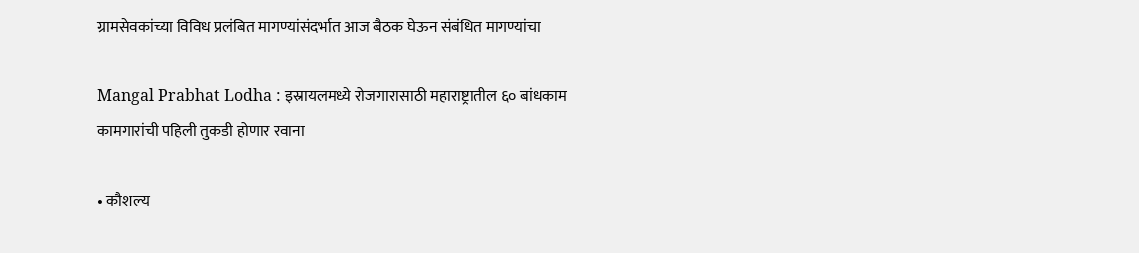ग्रामसेवकांच्या विविध प्रलंबित मागण्यांसंदर्भात आज बैठक घेऊन संबंधित मागण्यांचा

Mangal Prabhat Lodha : इस्रायलमध्ये रोजगारासाठी महाराष्ट्रातील ६० बांधकाम कामगारांची पहिली तुकडी होणार रवाना

• कौशल्य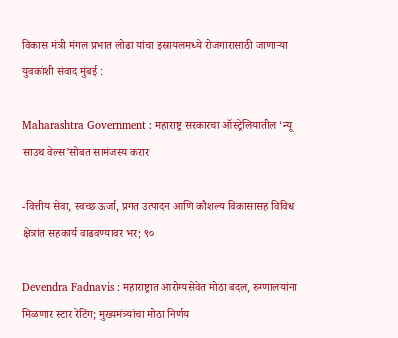विकास मंत्री मंगल प्रभात लोढा यांचा इस्रायलमध्ये रोजगारासाठी जाणाऱ्या युवकांशी संवाद मुंबई :

Maharashtra Government : महाराष्ट्र सरकारचा ऑस्ट्रेलियातील ‘न्यू साउथ वेल्स’सोबत सामंजस्य करार

-वित्तीय सेवा, स्वच्छ ऊर्जा, प्रगत उत्पादन आणि कौशल्य विकासासह विविध क्षेत्रांत सहकार्य वाढवण्यावर भर; ९०

Devendra Fadnavis : महाराष्ट्रात आरोग्यसेवेत मोठा बदल, रुग्णालयांना मिळणार स्टार रेटिंग; मुख्यमंत्र्यांचा मोठा निर्णय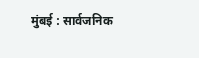मुंबई : सार्वजनिक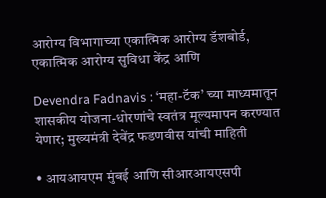आरोग्य विभागाच्या एकात्मिक आरोग्य डॅशबोर्ड, एकात्मिक आरोग्य सुविधा केंद्र आणि

Devendra Fadnavis : ‘महा-टॅक’ च्या माध्यमातून शासकीय योजना-धोरणांचे स्वतंत्र मूल्यमापन करण्यात येणार; मुख्यमंत्री देवेंद्र फडणवीस यांची माहिती

• आयआयएम मुंबई आणि सीआरआयएसपी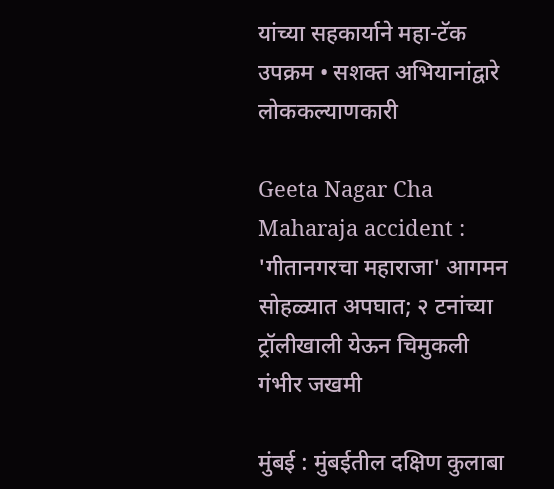यांच्या सहकार्याने महा-टॅक उपक्रम • सशक्त अभियानांद्वारे लोककल्याणकारी

Geeta Nagar Cha Maharaja accident : 'गीतानगरचा महाराजा' आगमन सोहळ्यात अपघात; २ टनांच्या ट्रॉलीखाली येऊन चिमुकली गंभीर जखमी

मुंबई : मुंबईतील दक्षिण कुलाबा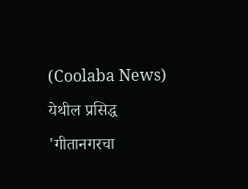(Coolaba News) येथील प्रसिद्ध 'गीतानगरचा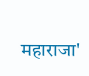महाराजा'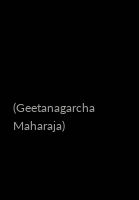(Geetanagarcha Maharaja)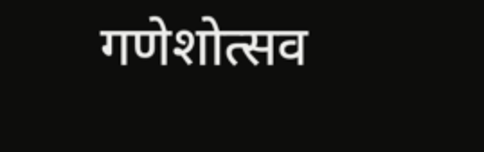गणेशोत्सव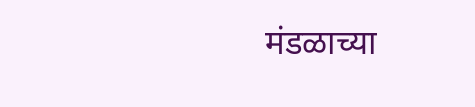मंडळाच्या